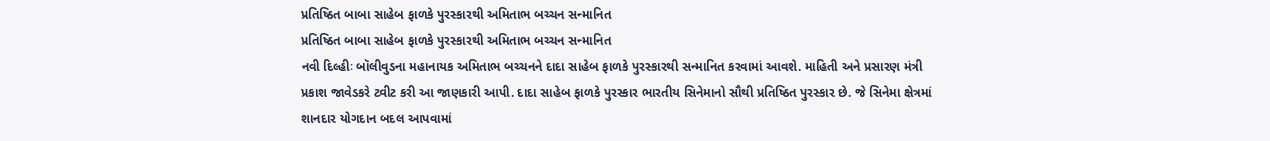પ્રતિષ્ઠિત બાબા સાહેબ ફાળકે પુરસ્કારથી અમિતાભ બચ્ચન સન્માનિત
પ્રતિષ્ઠિત બાબા સાહેબ ફાળકે પુરસ્કારથી અમિતાભ બચ્ચન સન્માનિત
નવી દિલ્હીઃ બૉલીવુડના મહાનાયક અમિતાભ બચ્ચનને દાદા સાહેબ ફાળકે પુરસ્કારથી સન્માનિત કરવામાં આવશે. માહિતી અને પ્રસારણ મંત્રી પ્રકાશ જાવેડકરે ટ્વીટ કરી આ જાણકારી આપી. દાદા સાહેબ ફાળકે પુરસ્કાર ભારતીય સિનેમાનો સૌથી પ્રતિષ્ઠિત પુરસ્કાર છે. જે સિનેમા ક્ષેત્રમાં શાનદાર યોગદાન બદલ આપવામાં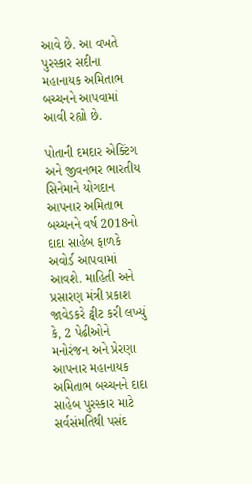આવે છે. આ વખતે પુરસ્કાર સદીના મહાનાયક અમિતાભ બચ્ચનને આપવામાં આવી રહ્યો છે.

પોતાની દમદાર એક્ટિંગ અને જીવનભર ભારતીય સિનેમાને યોગદાન આપનાર અમિતાભ બચ્ચનને વર્ષ 2018નો દાદા સાહેબ ફાળકે અવોર્ડ આપવામાં આવશે. માહિતી અને પ્રસારણ મંત્રી પ્રકાશ જાવેડકરે ટ્વીટ કરી લખ્યું કે, 2 પેઢીઓને મનોરંજન અને પ્રેરણા આપનાર મહાનાયક અમિતાભ બચ્ચનને દાદા સાહેબ પુરસ્કાર માટે સર્વસંમતિથી પસંદ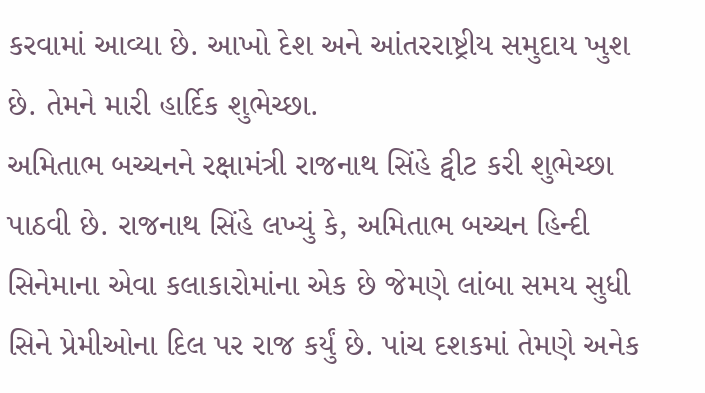કરવામાં આવ્યા છે. આખો દેશ અને આંતરરાષ્ટ્રીય સમુદાય ખુશ છે. તેમને મારી હાર્દિક શુભેચ્છા.
અમિતાભ બચ્ચનને રક્ષામંત્રી રાજનાથ સિંહે ટ્વીટ કરી શુભેચ્છા પાઠવી છે. રાજનાથ સિંહે લખ્યું કે, અમિતાભ બચ્ચન હિન્દી સિનેમાના એવા કલાકારોમાંના એક છે જેમણે લાંબા સમય સુધી સિને પ્રેમીઓના દિલ પર રાજ કર્યું છે. પાંચ દશકમાં તેમણે અનેક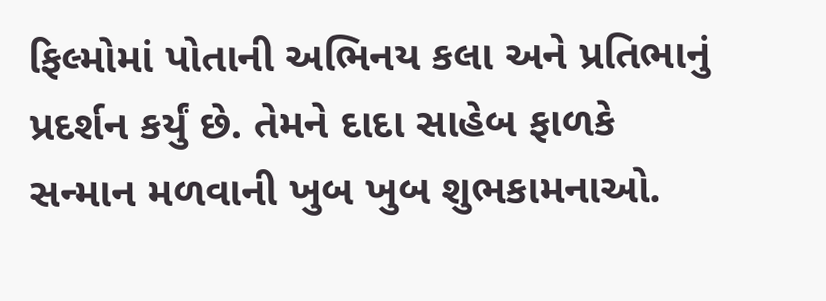ફિલ્મોમાં પોતાની અભિનય કલા અને પ્રતિભાનું પ્રદર્શન કર્યું છે. તેમને દાદા સાહેબ ફાળકે સન્માન મળવાની ખુબ ખુબ શુભકામનાઓ.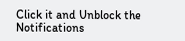Click it and Unblock the Notifications